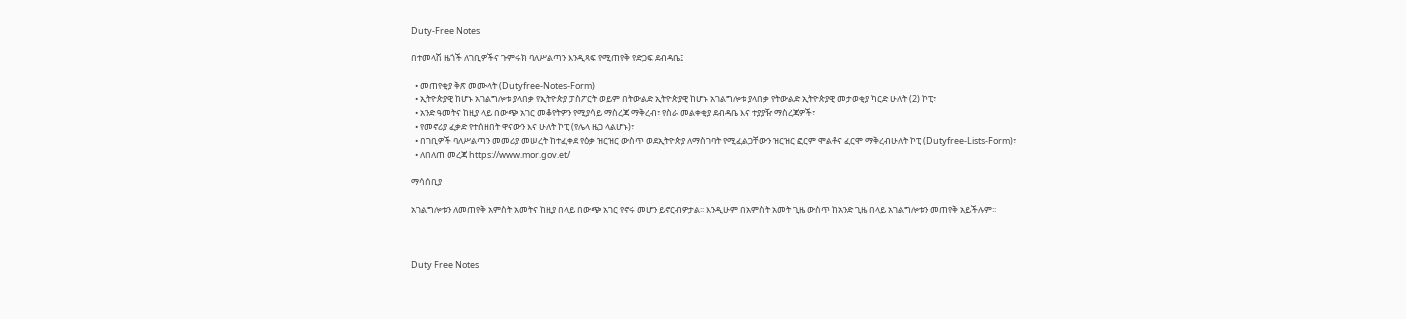Duty-Free Notes

በተመላሽ ዜጎች ለገቢዎችና ጉምሩክ ባለሥልጣን እንዲጻፍ የሚጠየቅ የድጋፍ ደብዳቤ፤

  • መጠየቂያ ቅጽ መሙላት (Dutyfree-Notes-Form)
  • ኢትዮጵያዊ ከሆኑ አገልግሎቱ ያላበቃ የኢትዮጵያ ፓስፖርት ወይም በትውልድ ኢትዮጵያዊ ከሆኑ አገልግሎቱ ያላበቃ የትውልድ ኢትዮጵያዊ መታወቂያ ካርድ ሁለት (2) ኮፒ፣
  • አንድ ዓመትና ከዚያ ላይ በውጭ አገር መቆየትዎን የሚያሳይ ማስረጃ ማቅረብ፣ የስራ መልቀቂያ ደብዳቤ እና ተያያዥ ማስረጃዎች፣
  • የመኖሪያ ፈቃድ የተሰዘበት ዋናውን እና ሁለት ኮፒ (የሌላ ዜጋ ላልሆኑ)፣
  • በገቢዎች ባለሥልጣን መመሪያ መሠረት ከተፈቀደ የዕቃ ዝርዝር ውስጥ ወደኢትዮጵያ ለማስገባት የሚፈልጋቸውን ዝርዝር ፎርም ሞልቶና ፈርሞ ማቅረብሁለት ኮፒ (Dutyfree-Lists-Form)፣
  • ለበለጠ መረጃ https://www.mor.gov.et/

ማሳሰቢያ

አገልግሎቱን ለመጠየቅ አምስት አመትና ከዚያ በላይ በውጭ አገር የኖሩ መሆን ይኖርብዎታል፡፡ እንዲሁም በአምስት አመት ጊዜ ውስጥ ከአንድ ጊዜ በላይ አገልግሎቱን መጠየቅ አይችሉም፡፡



Duty Free Notes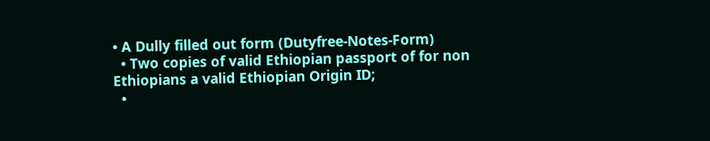• A Dully filled out form (Dutyfree-Notes-Form)
  • Two copies of valid Ethiopian passport of for non Ethiopians a valid Ethiopian Origin ID;
  •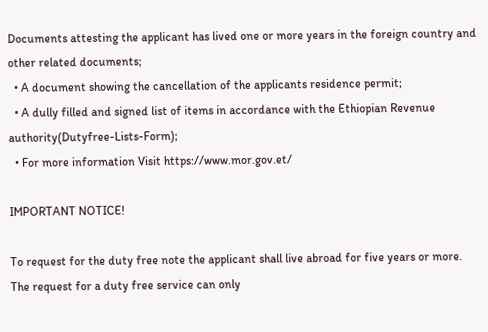Documents attesting the applicant has lived one or more years in the foreign country and other related documents;
  • A document showing the cancellation of the applicants residence permit;
  • A dully filled and signed list of items in accordance with the Ethiopian Revenue authority(Dutyfree-Lists-Form);
  • For more information Visit https://www.mor.gov.et/

IMPORTANT NOTICE!

To request for the duty free note the applicant shall live abroad for five years or more. The request for a duty free service can only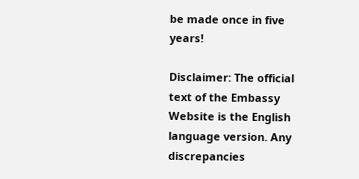be made once in five years!

Disclaimer: The official text of the Embassy Website is the English language version. Any discrepancies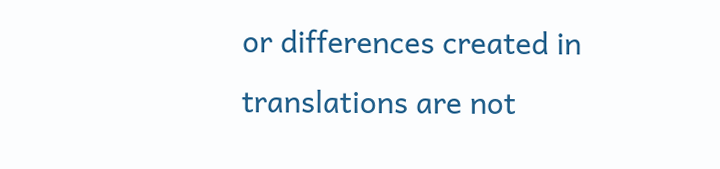or differences created in translations are not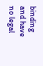binding and have no legal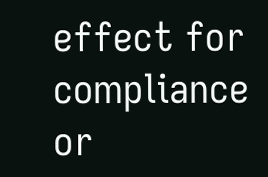effect for compliance or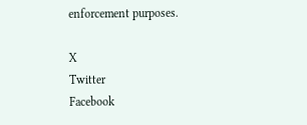enforcement purposes.

X
Twitter
Facebook